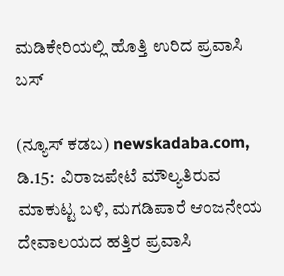ಮಡಿಕೇರಿಯಲ್ಲಿ ಹೊತ್ತಿ ಉರಿದ ಪ್ರವಾಸಿ ಬಸ್

(ನ್ಯೂಸ್‌ ಕಡಬ) newskadaba.com,  ಡಿ.15:  ವಿರಾಜಪೇಟೆ ಮೌಲ್ಯತಿರುವ ಮಾಕುಟ್ಟ ಬಳಿ, ಮಗಡಿಪಾರೆ ಆಂಜನೇಯ ದೇವಾಲಯದ ಹತ್ತಿರ ಪ್ರವಾಸಿ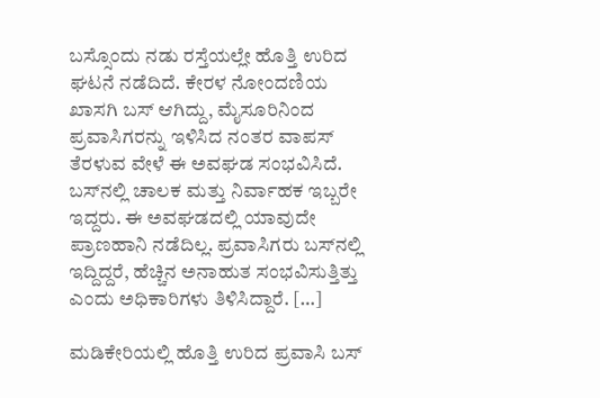ಬಸ್ಸೊಂದು ನಡು ರಸ್ತೆಯಲ್ಲೇ ಹೊತ್ತಿ ಉರಿದ ಘಟನೆ ನಡೆದಿದೆ. ಕೇರಳ ನೋಂದಣಿಯ ಖಾಸಗಿ ಬಸ್‌ ಆಗಿದ್ದು, ಮೈಸೂರಿನಿಂದ ಪ್ರವಾಸಿಗರನ್ನು ಇಳಿಸಿದ ನಂತರ ವಾಪಸ್ ತೆರಳುವ ವೇಳೆ ಈ ಅವಘಡ ಸಂಭವಿಸಿದೆ. ಬಸ್‌ನಲ್ಲಿ ಚಾಲಕ ಮತ್ತು ನಿರ್ವಾಹಕ ಇಬ್ಬರೇ ಇದ್ದರು. ಈ ಅವಘಡದಲ್ಲಿ ಯಾವುದೇ ಪ್ರಾಣಹಾನಿ ನಡೆದಿಲ್ಲ. ಪ್ರವಾಸಿಗರು ಬಸ್‌ನಲ್ಲಿ ಇದ್ದಿದ್ದರೆ, ಹೆಚ್ಚಿನ ಅನಾಹುತ ಸಂಭವಿಸುತ್ತಿತ್ತು ಎಂದು ಅಧಿಕಾರಿಗಳು ತಿಳಿಸಿದ್ದಾರೆ. […]

ಮಡಿಕೇರಿಯಲ್ಲಿ ಹೊತ್ತಿ ಉರಿದ ಪ್ರವಾಸಿ ಬಸ್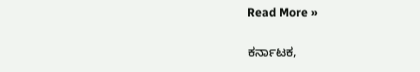Read More »

ಕರ್ನಾಟಕ,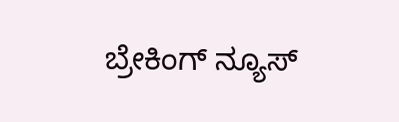ಬ್ರೇಕಿಂಗ್ ನ್ಯೂಸ್